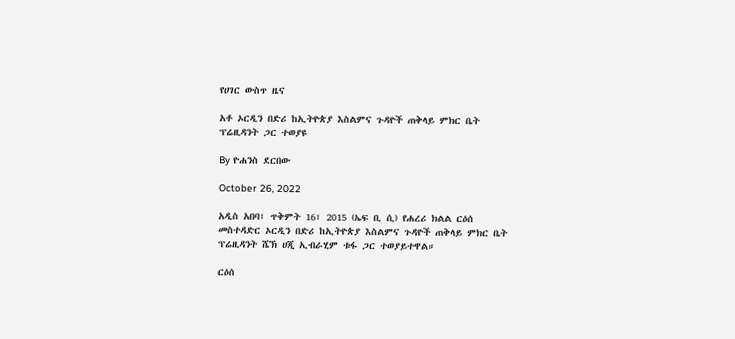የሀገር ውስጥ ዜና

አቶ ኦርዲን በድሪ ከኢትዮጵያ እስልምና ጉዳዮች ጠቅላይ ምክር ቤት ፕሬዚዳንት ጋር ተወያዩ

By ዮሐንስ ደርበው

October 26, 2022

አዲስ አበባ፣ ጥቅምት 16፣ 2015 (ኤፍ ቢ ሲ) የሐረሪ ክልል ርዕሰ መስተዳድር ኦርዲን በድሪ ከኢትዮጵያ እስልምና ጉዳዮች ጠቅላይ ምክር ቤት ፕሬዚዳንት ሼኽ ሀጂ ኢብራሂም ቱፋ ጋር ተወያይተዋል።

ርዕሰ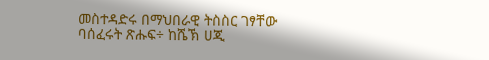መስተዳድሩ በማህበራዊ ትስስር ገፃቸው ባሰፈሩት ጽሑፍ÷ ከሼኽ ሀጂ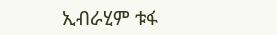ኢብራሂም ቱፋ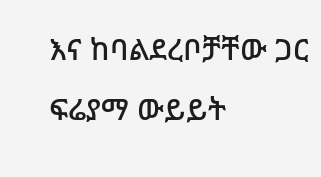እና ከባልደረቦቻቸው ጋር ፍሬያማ ውይይት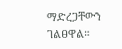ማድረጋቸውን ገልፀዋል።